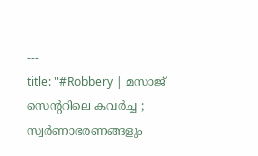---
title: "#Robbery | മസാജ്‌ സെന്ററിലെ കവർച്ച ; സ്വർണാഭരണങ്ങളും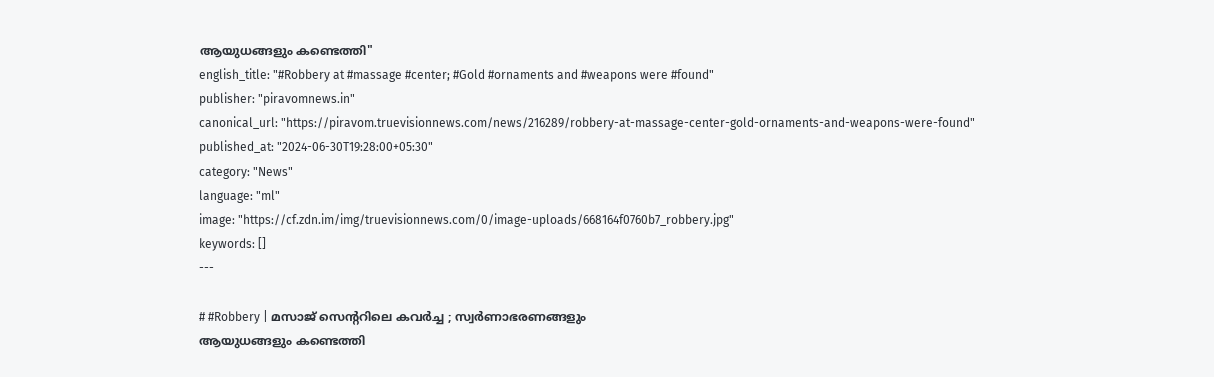ആയുധങ്ങളും കണ്ടെത്തി"
english_title: "#Robbery at #massage #center; #Gold #ornaments and #weapons were #found"
publisher: "piravomnews.in"
canonical_url: "https://piravom.truevisionnews.com/news/216289/robbery-at-massage-center-gold-ornaments-and-weapons-were-found"
published_at: "2024-06-30T19:28:00+05:30"
category: "News"
language: "ml"
image: "https://cf.zdn.im/img/truevisionnews.com/0/image-uploads/668164f0760b7_robbery.jpg"
keywords: []
---

# #Robbery | മസാജ്‌ സെന്ററിലെ കവർച്ച ; സ്വർണാഭരണങ്ങളും
ആയുധങ്ങളും കണ്ടെത്തി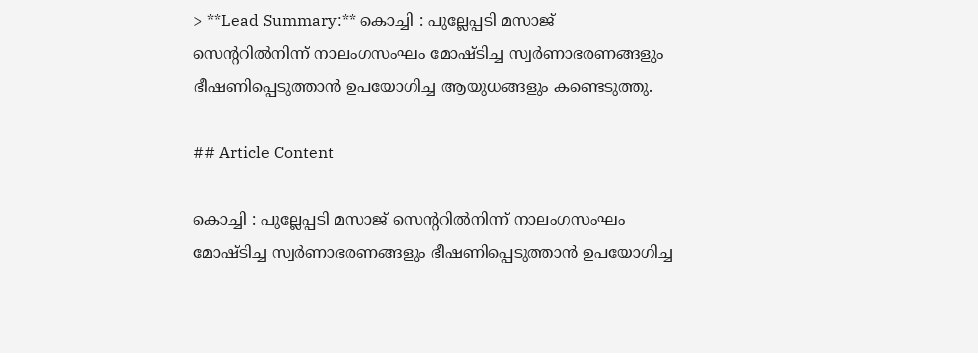> **Lead Summary:** കൊച്ചി : പുല്ലേപ്പടി മസാജ്‌ സെന്ററിൽനിന്ന് നാലംഗസംഘം മോഷ്ടിച്ച സ്വർണാഭരണങ്ങളും ഭീഷണിപ്പെടുത്താൻ ഉപയോഗിച്ച ആയുധങ്ങളും കണ്ടെടുത്തു.

## Article Content

കൊച്ചി : പുല്ലേപ്പടി മസാജ്‌ സെന്ററിൽനിന്ന് നാലംഗസംഘം മോഷ്ടിച്ച സ്വർണാഭരണങ്ങളും ഭീഷണിപ്പെടുത്താൻ ഉപയോഗിച്ച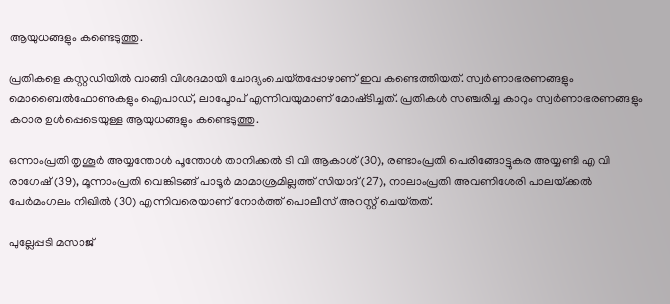ആയുധങ്ങളും കണ്ടെടുത്തു.

പ്രതികളെ കസ്റ്റഡിയിൽ വാങ്ങി വിശദമായി ചോദ്യംചെയ്‌തപ്പോഴാണ്‌ ഇവ കണ്ടെത്തിയത്‌. സ്വർണാഭരണങ്ങളും മൊബൈൽഫോണുകളും ഐപാഡ്‌, ലാപ്ടോപ് എന്നിവയുമാണ്‌ മോഷ്‌ടിച്ചത്. പ്രതികൾ സഞ്ചരിച്ച കാറും സ്വർണാഭരണങ്ങളും കഠാര ഉൾപ്പെടെയുള്ള ആയുധങ്ങളും കണ്ടെടുത്തു.

ഒന്നാംപ്രതി തൃശൂർ അയ്യന്തോൾ പൂന്തോൾ താനിക്കൽ ടി വി ആകാശ്‌ (30), രണ്ടാംപ്രതി പെരിങ്ങോട്ടുകര അയ്യണ്ടി എ വി രാഗേഷ്‌ (39), മൂന്നാംപ്രതി വെങ്കിടങ്ങ്‌ പാടൂർ മാമാശ്രമില്ലത്ത്‌ സിയാദ്‌ (27), നാലാംപ്രതി അവണിശേരി പാലയ്‌ക്കൽ പേർമംഗലം നിഖിൽ (30) എന്നിവരെയാണ്‌ നോർത്ത്‌ പൊലീസ്‌ അറസ്റ്റ്‌ ചെയ്‌തത്‌.

പുല്ലേപ്പടി മസാജ്‌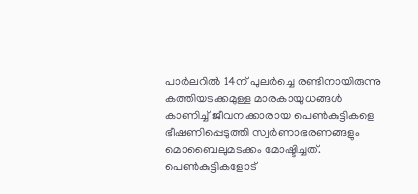പാർലറിൽ 14ന്‌ പുലർച്ചെ രണ്ടിനായിരുന്നു കത്തിയടക്കമുള്ള മാരകായുധങ്ങൾ കാണിച്ച്‌ ജീവനക്കാരായ പെൺകുട്ടികളെ ഭീഷണിപ്പെടുത്തി സ്വർണാഭരണങ്ങളും മൊബൈലുമടക്കം മോഷ്ടിച്ചത്‌. പെൺകുട്ടികളോട്‌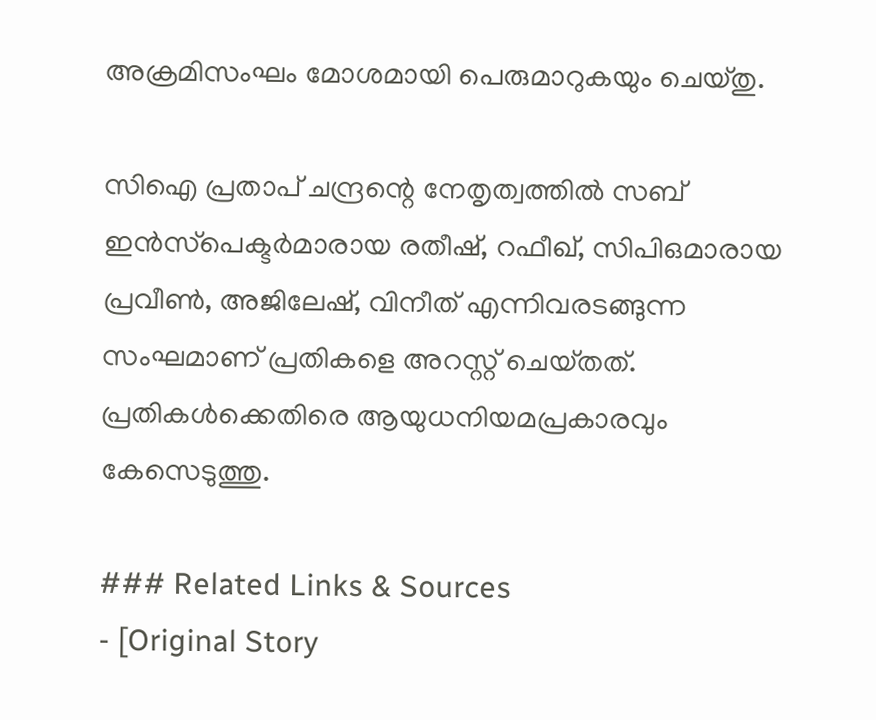അക്രമിസംഘം മോശമായി പെരുമാറുകയും ചെയ്‌തു.

സിഐ പ്രതാപ്‌ ചന്ദ്രന്റെ നേതൃത്വത്തിൽ സബ്‌ ഇൻസ്‌പെക്ടർമാരായ രതീഷ്‌, റഫീഖ്‌, സിപിഒമാരായ പ്രവീൺ, അജിലേഷ്‌, വിനീത്‌ എന്നിവരടങ്ങുന്ന സംഘമാണ്‌ പ്രതികളെ അറസ്റ്റ്‌ ചെയ്‌തത്‌. പ്രതികൾക്കെതിരെ ആയുധനിയമപ്രകാരവും കേസെടുത്തു.

### Related Links & Sources
- [Original Story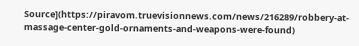Source](https://piravom.truevisionnews.com/news/216289/robbery-at-massage-center-gold-ornaments-and-weapons-were-found)